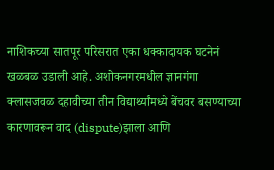नाशिकच्या सातपूर परिसरात एका धक्कादायक घटनेनं खळबळ उडाली आहे. अशोकनगरमधील ज्ञानगंगा क्लासजवळ दहावीच्या तीन विद्यार्थ्यांमध्ये बेंचवर बसण्याच्या कारणावरून वाद (dispute)झाला आणि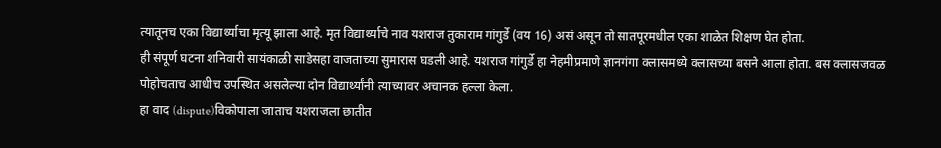त्यातूनच एका विद्यार्थ्याचा मृत्यू झाला आहे. मृत विद्यार्थ्याचे नाव यशराज तुकाराम गांगुर्डे (वय 16) असं असून तो सातपूरमधील एका शाळेत शिक्षण घेत होता.
ही संपूर्ण घटना शनिवारी सायंकाळी साडेसहा वाजताच्या सुमारास घडली आहे. यशराज गांगुर्डे हा नेहमीप्रमाणे ज्ञानगंगा क्लासमध्ये क्लासच्या बसने आला होता. बस क्लासजवळ पोहोचताच आधीच उपस्थित असलेल्या दोन विद्यार्थ्यांनी त्याच्यावर अचानक हल्ला केला.
हा वाद (dispute)विकोपाला जाताच यशराजला छातीत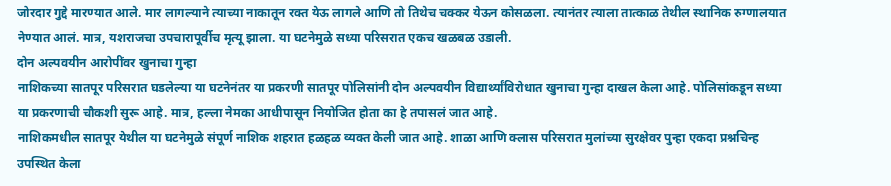जोरदार गुद्दे मारण्यात आले. मार लागल्याने त्याच्या नाकातून रक्त येऊ लागले आणि तो तिथेच चक्कर येऊन कोसळला. त्यानंतर त्याला तात्काळ तेथील स्थानिक रुग्णालयात नेण्यात आलं. मात्र, यशराजचा उपचारापूर्वीच मृत्यू झाला. या घटनेमुळे सध्या परिसरात एकच खळबळ उडाली.
दोन अल्पवयीन आरोपींवर खुनाचा गुन्हा
नाशिकच्या सातपूर परिसरात घडलेल्या या घटनेनंतर या प्रकरणी सातपूर पोलिसांनी दोन अल्पवयीन विद्यार्थ्यांविरोधात खुनाचा गुन्हा दाखल केला आहे. पोलिसांकडून सध्या या प्रकरणाची चौकशी सुरू आहे. मात्र, हल्ला नेमका आधीपासून नियोजित होता का हे तपासलं जात आहे.
नाशिकमधील सातपूर येथील या घटनेमुळे संपूर्ण नाशिक शहरात हळहळ व्यक्त केली जात आहे. शाळा आणि क्लास परिसरात मुलांच्या सुरक्षेवर पुन्हा एकदा प्रश्नचिन्ह उपस्थित केला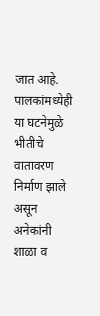जात आहे. पालकांमध्येही या घटनेमुळे भीतीचे वातावरण निर्माण झाले असून अनेकांनी शाळा व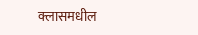क्लासमधील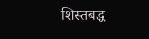शिस्तबद्ध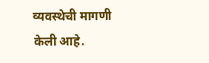व्यवस्थेची मागणी केली आहे.